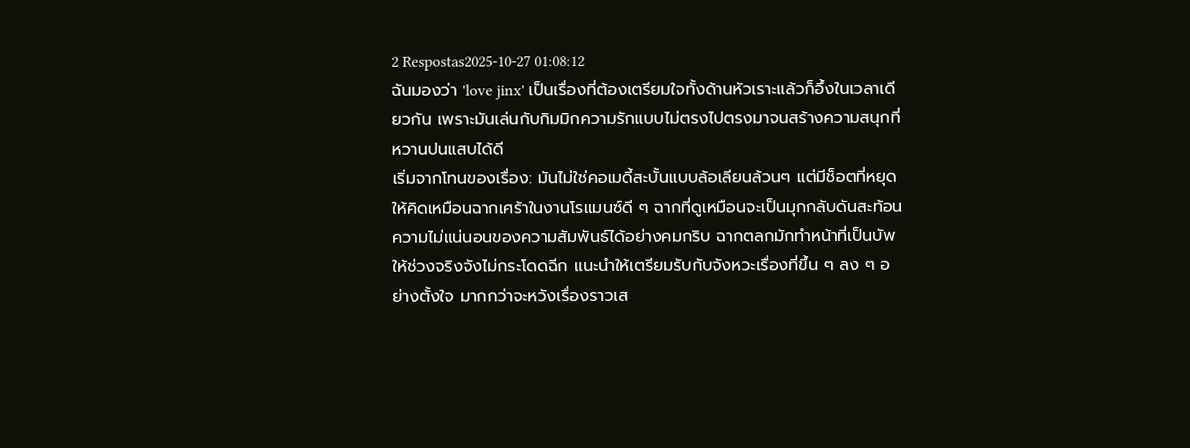2 Respostas2025-10-27 01:08:12
ฉันมองว่า 'love jinx' เป็นเรื่องที่ต้องเตรียมใจทั้งด้านหัวเราะแล้วก็อึ้งในเวลาเดียวกัน เพราะมันเล่นกับกิมมิกความรักแบบไม่ตรงไปตรงมาจนสร้างความสนุกที่หวานปนแสบได้ดี
เริ่มจากโทนของเรื่อง: มันไม่ใช่คอเมดี้สะบั้นแบบล้อเลียนล้วนๆ แต่มีช็อตที่หยุดให้คิดเหมือนฉากเศร้าในงานโรแมนซ์ดี ๆ ฉากที่ดูเหมือนจะเป็นมุกกลับดันสะท้อนความไม่แน่นอนของความสัมพันธ์ได้อย่างคมกริบ ฉากตลกมักทำหน้าที่เป็นบัพให้ช่วงจริงจังไม่กระโดดฉีก แนะนำให้เตรียมรับกับจังหวะเรื่องที่ขึ้น ๆ ลง ๆ อย่างตั้งใจ มากกว่าจะหวังเรื่องราวเส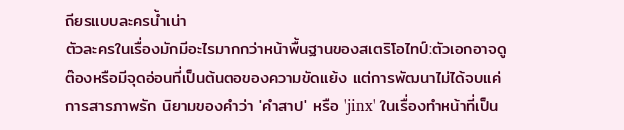ถียรแบบละครน้ำเน่า
ตัวละครในเรื่องมักมีอะไรมากกว่าหน้าพื้นฐานของสเตริโอไทป์:ตัวเอกอาจดูต๊องหรือมีจุดอ่อนที่เป็นต้นตอของความขัดแย้ง แต่การพัฒนาไม่ได้จบแค่การสารภาพรัก นิยามของคำว่า 'คำสาป' หรือ 'jinx' ในเรื่องทำหน้าที่เป็น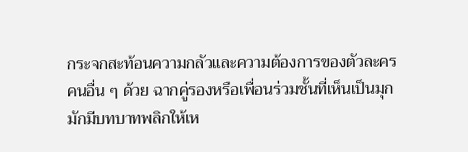กระจกสะท้อนความกลัวและความต้องการของตัวละครคนอื่น ๆ ด้วย ฉากคู่รองหรือเพื่อนร่วมชั้นที่เห็นเป็นมุกมักมีบทบาทพลิกให้เห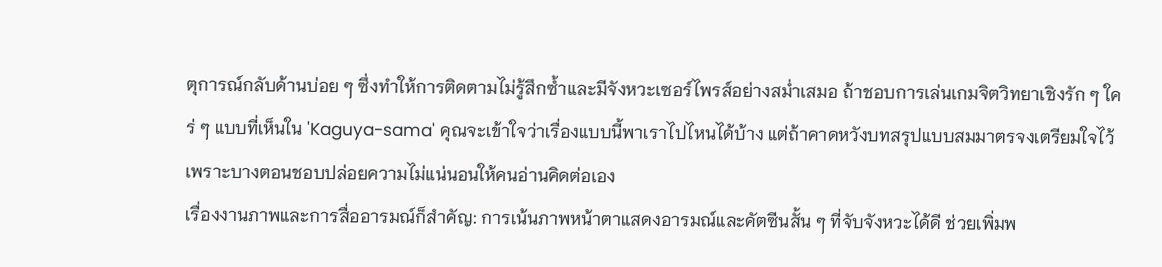ตุการณ์กลับด้านบ่อย ๆ ซึ่งทำให้การติดตามไม่รู้สึกซ้ำและมีจังหวะเซอร์ไพรส์อย่างสม่ำเสมอ ถ้าชอบการเล่นเกมจิตวิทยาเชิงรัก ๆ ใคร่ ๆ แบบที่เห็นใน 'Kaguya-sama' คุณจะเข้าใจว่าเรื่องแบบนี้พาเราไปไหนได้บ้าง แต่ถ้าคาดหวังบทสรุปแบบสมมาตรจงเตรียมใจไว้เพราะบางตอนชอบปล่อยความไม่แน่นอนให้คนอ่านคิดต่อเอง
เรื่องงานภาพและการสื่ออารมณ์ก็สำคัญ: การเน้นภาพหน้าตาแสดงอารมณ์และคัตซีนสั้น ๆ ที่จับจังหวะได้ดี ช่วยเพิ่มพ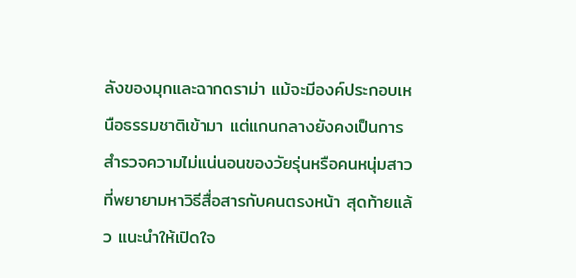ลังของมุกและฉากดราม่า แม้จะมีองค์ประกอบเหนือธรรมชาติเข้ามา แต่แกนกลางยังคงเป็นการสำรวจความไม่แน่นอนของวัยรุ่นหรือคนหนุ่มสาวที่พยายามหาวิธีสื่อสารกับคนตรงหน้า สุดท้ายแล้ว แนะนำให้เปิดใจ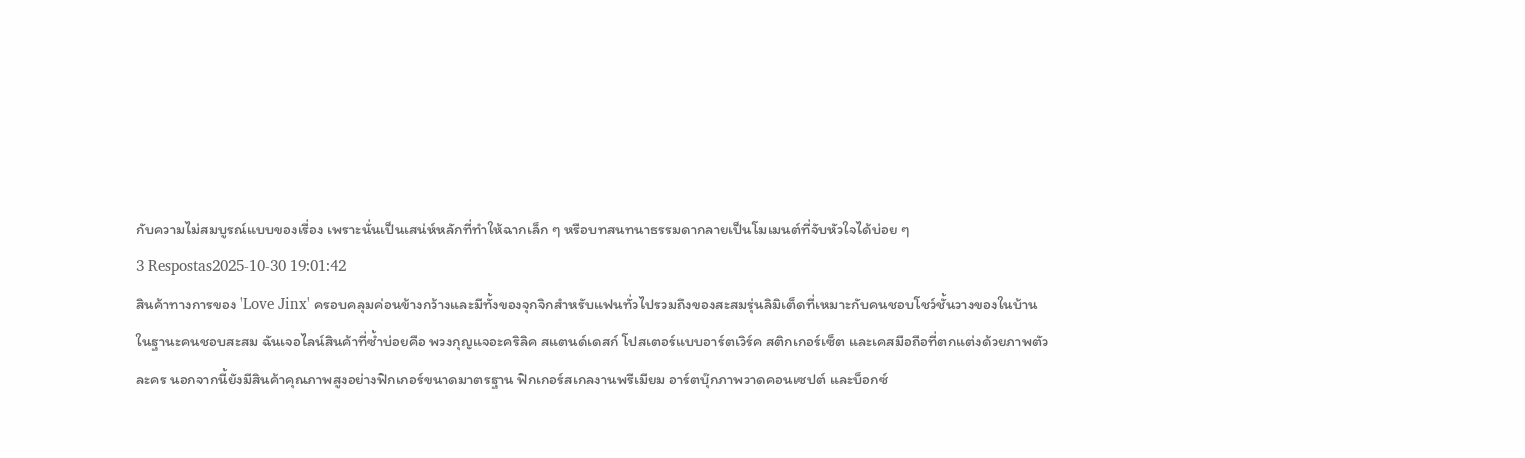กับความไม่สมบูรณ์แบบของเรื่อง เพราะนั่นเป็นเสน่ห์หลักที่ทำให้ฉากเล็ก ๆ หรือบทสนทนาธรรมดากลายเป็นโมเมนต์ที่จับหัวใจได้บ่อย ๆ
3 Respostas2025-10-30 19:01:42
สินค้าทางการของ 'Love Jinx' ครอบคลุมค่อนข้างกว้างและมีทั้งของจุกจิกสำหรับแฟนทั่วไปรวมถึงของสะสมรุ่นลิมิเต็ดที่เหมาะกับคนชอบโชว์ชั้นวางของในบ้าน
ในฐานะคนชอบสะสม ฉันเจอไลน์สินค้าที่ซ้ำบ่อยคือ พวงกุญแจอะคริลิค สแตนด์เดสก์ โปสเตอร์แบบอาร์ตเวิร์ค สติกเกอร์เซ็ต และเคสมือถือที่ตกแต่งด้วยภาพตัวละคร นอกจากนี้ยังมีสินค้าคุณภาพสูงอย่างฟิกเกอร์ขนาดมาตรฐาน ฟิกเกอร์สเกลงานพรีเมียม อาร์ตบุ๊กภาพวาดคอนเซปต์ และบ็อกซ์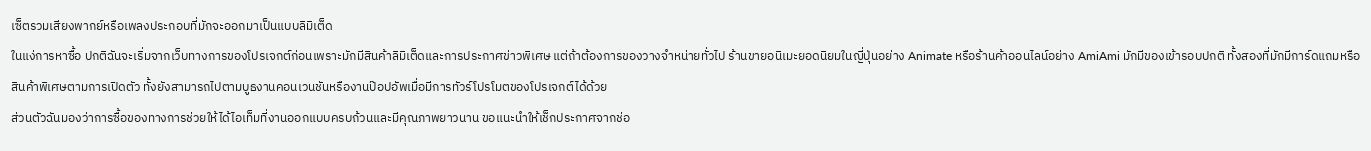เซ็ตรวมเสียงพากย์หรือเพลงประกอบที่มักจะออกมาเป็นแบบลิมิเต็ด
ในแง่การหาซื้อ ปกติฉันจะเริ่มจากเว็บทางการของโปรเจกต์ก่อนเพราะมักมีสินค้าลิมิเต็ดและการประกาศข่าวพิเศษ แต่ถ้าต้องการของวางจำหน่ายทั่วไป ร้านขายอนิเมะยอดนิยมในญี่ปุ่นอย่าง Animate หรือร้านค้าออนไลน์อย่าง AmiAmi มักมีของเข้ารอบปกติ ทั้งสองที่มักมีการ์ดแถมหรือสินค้าพิเศษตามการเปิดตัว ทั้งยังสามารถไปตามบูธงานคอนเวนชันหรืองานป๊อปอัพเมื่อมีการทัวร์โปรโมตของโปรเจกต์ได้ด้วย
ส่วนตัวฉันมองว่าการซื้อของทางการช่วยให้ได้ไอเท็มที่งานออกแบบครบถ้วนและมีคุณภาพยาวนาน ขอแนะนำให้เช็กประกาศจากช่อ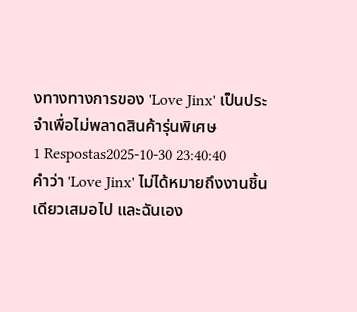งทางทางการของ 'Love Jinx' เป็นประจำเพื่อไม่พลาดสินค้ารุ่นพิเศษ
1 Respostas2025-10-30 23:40:40
คำว่า 'Love Jinx' ไม่ได้หมายถึงงานชิ้นเดียวเสมอไป และฉันเอง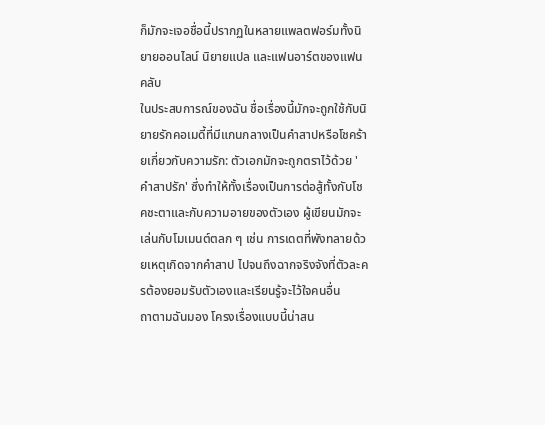ก็มักจะเจอชื่อนี้ปรากฏในหลายแพลตฟอร์มทั้งนิยายออนไลน์ นิยายแปล และแฟนอาร์ตของแฟนคลับ
ในประสบการณ์ของฉัน ชื่อเรื่องนี้มักจะถูกใช้กับนิยายรักคอเมดี้ที่มีแกนกลางเป็นคำสาปหรือโชคร้ายเกี่ยวกับความรัก: ตัวเอกมักจะถูกตราไว้ด้วย 'คำสาปรัก' ซึ่งทำให้ทั้งเรื่องเป็นการต่อสู้ทั้งกับโชคชะตาและกับความอายของตัวเอง ผู้เขียนมักจะเล่นกับโมเมนต์ตลก ๆ เช่น การเดตที่พังทลายด้วยเหตุเกิดจากคำสาป ไปจนถึงฉากจริงจังที่ตัวละครต้องยอมรับตัวเองและเรียนรู้จะไว้ใจคนอื่น
ถาตามฉันมอง โครงเรื่องแบบนี้น่าสน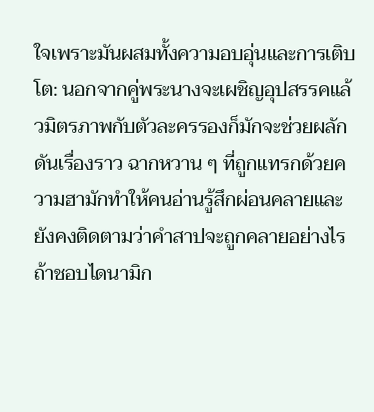ใจเพราะมันผสมทั้งความอบอุ่นและการเติบโต: นอกจากคู่พระนางจะเผชิญอุปสรรคแล้วมิตรภาพกับตัวละครรองก็มักจะช่วยผลักดันเรื่องราว ฉากหวาน ๆ ที่ถูกแทรกด้วยความฮามักทำให้คนอ่านรู้สึกผ่อนคลายและยังคงติดตามว่าคำสาปจะถูกคลายอย่างไร ถ้าชอบไดนามิก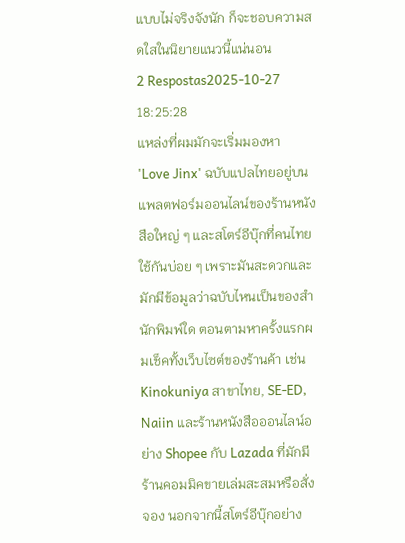แบบไม่จริงจังนัก ก็จะชอบความสดใสในนิยายแนวนี้แน่นอน
2 Respostas2025-10-27 18:25:28
แหล่งที่ผมมักจะเริ่มมองหา 'Love Jinx' ฉบับแปลไทยอยู่บนแพลตฟอร์มออนไลน์ของร้านหนังสือใหญ่ ๆ และสโตร์อีบุ๊กที่คนไทยใช้กันบ่อย ๆ เพราะมันสะดวกและมักมีข้อมูลว่าฉบับไหนเป็นของสำนักพิมพ์ใด ตอนตามหาครั้งแรกผมเช็คทั้งเว็บไซต์ของร้านค้า เช่น Kinokuniya สาขาไทย, SE-ED, Naiin และร้านหนังสือออนไลน์อย่าง Shopee กับ Lazada ที่มักมีร้านคอมมิคขายเล่มสะสมหรือสั่งจอง นอกจากนี้สโตร์อีบุ๊กอย่าง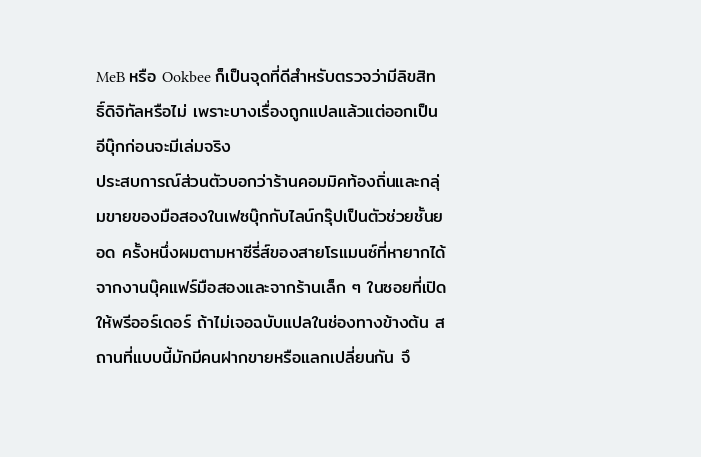MeB หรือ Ookbee ก็เป็นจุดที่ดีสำหรับตรวจว่ามีลิขสิทธิ์ดิจิทัลหรือไม่ เพราะบางเรื่องถูกแปลแล้วแต่ออกเป็นอีบุ๊กก่อนจะมีเล่มจริง
ประสบการณ์ส่วนตัวบอกว่าร้านคอมมิคท้องถิ่นและกลุ่มขายของมือสองในเฟซบุ๊กกับไลน์กรุ๊ปเป็นตัวช่วยชั้นยอด ครั้งหนึ่งผมตามหาซีรี่ส์ของสายโรแมนซ์ที่หายากได้จากงานบุ๊คแฟร์มือสองและจากร้านเล็ก ๆ ในซอยที่เปิดให้พรีออร์เดอร์ ถ้าไม่เจอฉบับแปลในช่องทางข้างต้น สถานที่แบบนี้มักมีคนฝากขายหรือแลกเปลี่ยนกัน จึ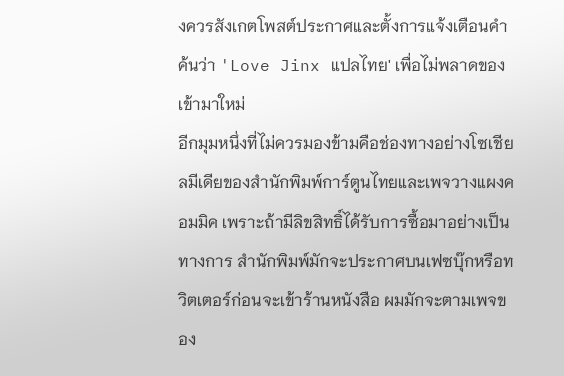งควรสังเกตโพสต์ประกาศและตั้งการแจ้งเตือนคำค้นว่า 'Love Jinx แปลไทย' เพื่อไม่พลาดของเข้ามาใหม่
อีกมุมหนึ่งที่ไม่ควรมองข้ามคือช่องทางอย่างโซเชียลมีเดียของสำนักพิมพ์การ์ตูนไทยและเพจวางแผงคอมมิค เพราะถ้ามีลิขสิทธิ์ได้รับการซื้อมาอย่างเป็นทางการ สำนักพิมพ์มักจะประกาศบนเฟซบุ๊กหรือทวิตเตอร์ก่อนจะเข้าร้านหนังสือ ผมมักจะตามเพจของ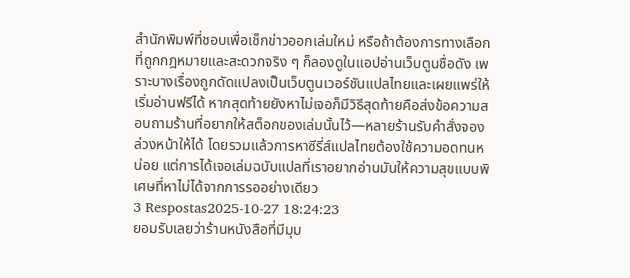สำนักพิมพ์ที่ชอบเพื่อเช็กข่าวออกเล่มใหม่ หรือถ้าต้องการทางเลือกที่ถูกกฎหมายและสะดวกจริง ๆ ก็ลองดูในแอปอ่านเว็บตูนชื่อดัง เพราะบางเรื่องถูกดัดแปลงเป็นเว็บตูนเวอร์ชันแปลไทยและเผยแพร่ให้เริ่มอ่านฟรีได้ หากสุดท้ายยังหาไม่เจอก็มีวิธีสุดท้ายคือส่งข้อความสอบถามร้านที่อยากให้สต็อกของเล่มนั้นไว้—หลายร้านรับคำสั่งจองล่วงหน้าให้ได้ โดยรวมแล้วการหาซีรี่ส์แปลไทยต้องใช้ความอดทนหน่อย แต่การได้เจอเล่มฉบับแปลที่เราอยากอ่านมันให้ความสุขแบบพิเศษที่หาไม่ได้จากการรออย่างเดียว
3 Respostas2025-10-27 18:24:23
ยอมรับเลยว่าร้านหนังสือที่มีมุม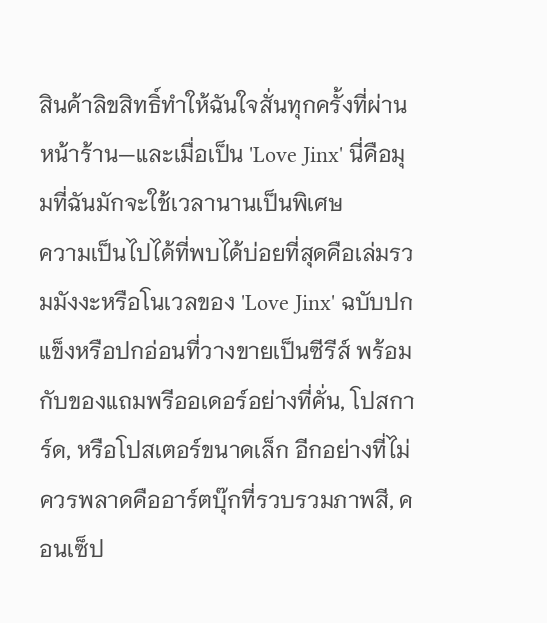สินค้าลิขสิทธิ์ทำให้ฉันใจสั่นทุกครั้งที่ผ่านหน้าร้าน—และเมื่อเป็น 'Love Jinx' นี่คือมุมที่ฉันมักจะใช้เวลานานเป็นพิเศษ
ความเป็นไปได้ที่พบได้บ่อยที่สุดคือเล่มรวมมังงะหรือโนเวลของ 'Love Jinx' ฉบับปกแข็งหรือปกอ่อนที่วางขายเป็นซีรีส์ พร้อมกับของแถมพรีออเดอร์อย่างที่คั่น, โปสการ์ด, หรือโปสเตอร์ขนาดเล็ก อีกอย่างที่ไม่ควรพลาดคืออาร์ตบุ๊กที่รวบรวมภาพสี, คอนเซ็ป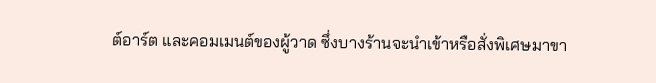ต์อาร์ต และคอมเมนต์ของผู้วาด ซึ่งบางร้านจะนำเข้าหรือสั่งพิเศษมาขา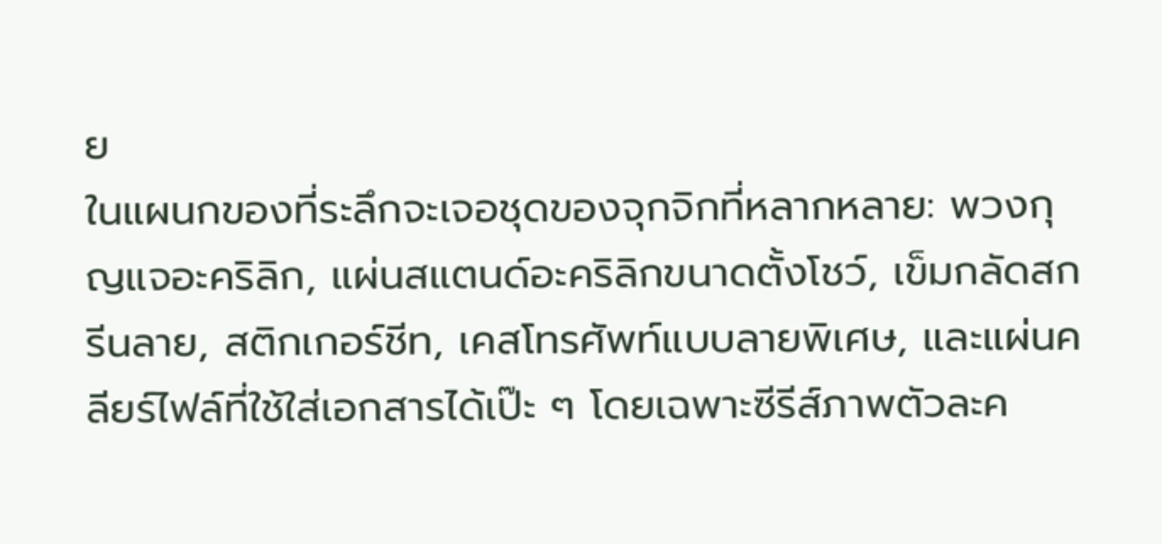ย
ในแผนกของที่ระลึกจะเจอชุดของจุกจิกที่หลากหลาย: พวงกุญแจอะคริลิก, แผ่นสแตนด์อะคริลิกขนาดตั้งโชว์, เข็มกลัดสกรีนลาย, สติกเกอร์ชีท, เคสโทรศัพท์แบบลายพิเศษ, และแผ่นคลียร์ไฟล์ที่ใช้ใส่เอกสารได้เป๊ะ ๆ โดยเฉพาะซีรีส์ภาพตัวละค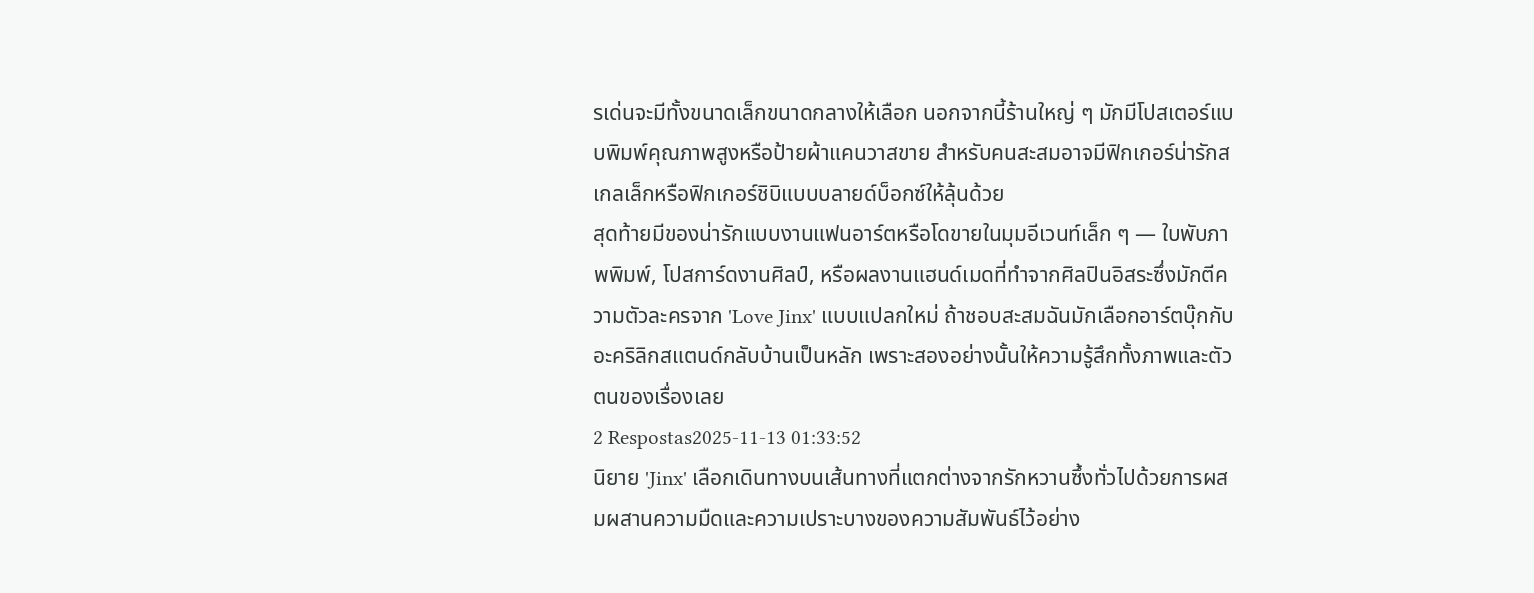รเด่นจะมีทั้งขนาดเล็กขนาดกลางให้เลือก นอกจากนี้ร้านใหญ่ ๆ มักมีโปสเตอร์แบบพิมพ์คุณภาพสูงหรือป้ายผ้าแคนวาสขาย สำหรับคนสะสมอาจมีฟิกเกอร์น่ารักสเกลเล็กหรือฟิกเกอร์ชิบิแบบบลายด์บ็อกซ์ให้ลุ้นด้วย
สุดท้ายมีของน่ารักแบบงานแฟนอาร์ตหรือโดขายในมุมอีเวนท์เล็ก ๆ — ใบพับภาพพิมพ์, โปสการ์ดงานศิลป์, หรือผลงานแฮนด์เมดที่ทำจากศิลปินอิสระซึ่งมักตีความตัวละครจาก 'Love Jinx' แบบแปลกใหม่ ถ้าชอบสะสมฉันมักเลือกอาร์ตบุ๊กกับอะคริลิกสแตนด์กลับบ้านเป็นหลัก เพราะสองอย่างนั้นให้ความรู้สึกทั้งภาพและตัวตนของเรื่องเลย
2 Respostas2025-11-13 01:33:52
นิยาย 'Jinx' เลือกเดินทางบนเส้นทางที่แตกต่างจากรักหวานซึ้งทั่วไปด้วยการผสมผสานความมืดและความเปราะบางของความสัมพันธ์ไว้อย่าง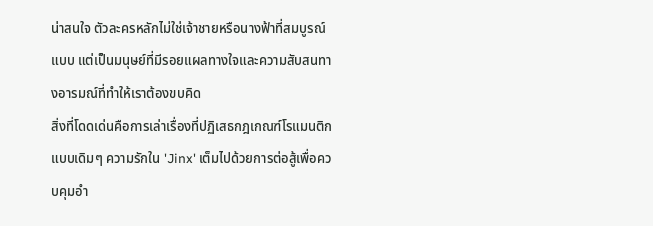น่าสนใจ ตัวละครหลักไม่ใช่เจ้าชายหรือนางฟ้าที่สมบูรณ์แบบ แต่เป็นมนุษย์ที่มีรอยแผลทางใจและความสับสนทางอารมณ์ที่ทำให้เราต้องขบคิด
สิ่งที่โดดเด่นคือการเล่าเรื่องที่ปฏิเสธกฎเกณฑ์โรแมนติกแบบเดิมๆ ความรักใน 'Jinx' เต็มไปด้วยการต่อสู้เพื่อควบคุมอำ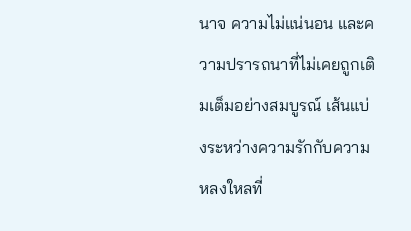นาจ ความไม่แน่นอน และความปรารถนาที่ไม่เคยถูกเติมเต็มอย่างสมบูรณ์ เส้นแบ่งระหว่างความรักกับความหลงใหลที่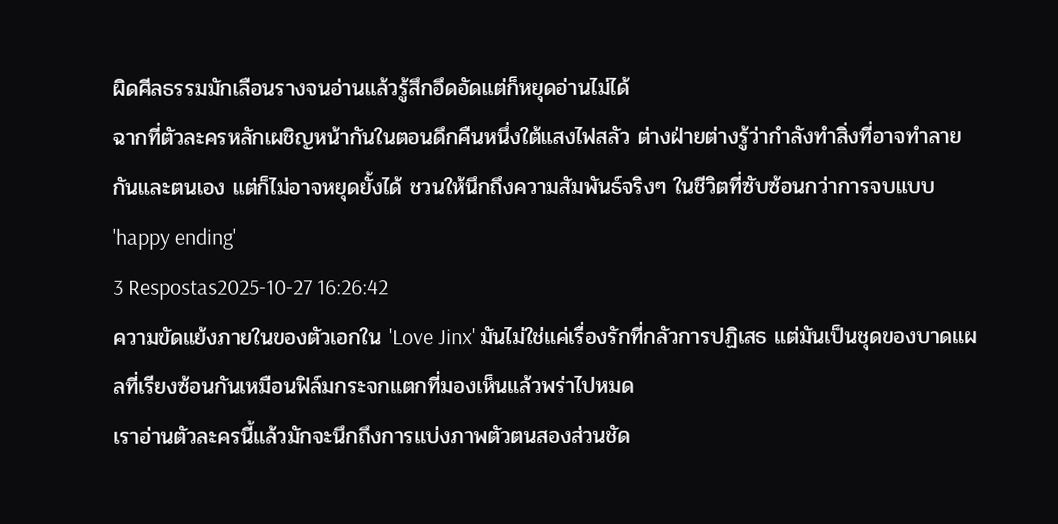ผิดศีลธรรมมักเลือนรางจนอ่านแล้วรู้สึกอึดอัดแต่ก็หยุดอ่านไม่ได้
ฉากที่ตัวละครหลักเผชิญหน้ากันในตอนดึกคืนหนึ่งใต้แสงไฟสลัว ต่างฝ่ายต่างรู้ว่ากำลังทำสิ่งที่อาจทำลายกันและตนเอง แต่ก็ไม่อาจหยุดยั้งได้ ชวนให้นึกถึงความสัมพันธ์จริงๆ ในชีวิตที่ซับซ้อนกว่าการจบแบบ 'happy ending'
3 Respostas2025-10-27 16:26:42
ความขัดแย้งภายในของตัวเอกใน 'Love Jinx' มันไม่ใช่แค่เรื่องรักที่กลัวการปฏิเสธ แต่มันเป็นชุดของบาดแผลที่เรียงซ้อนกันเหมือนฟิล์มกระจกแตกที่มองเห็นแล้วพร่าไปหมด
เราอ่านตัวละครนี้แล้วมักจะนึกถึงการแบ่งภาพตัวตนสองส่วนชัด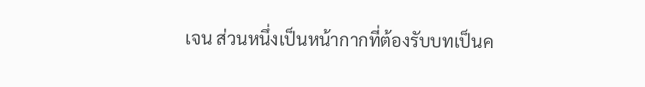เจน ส่วนหนึ่งเป็นหน้ากากที่ต้องรับบทเป็นค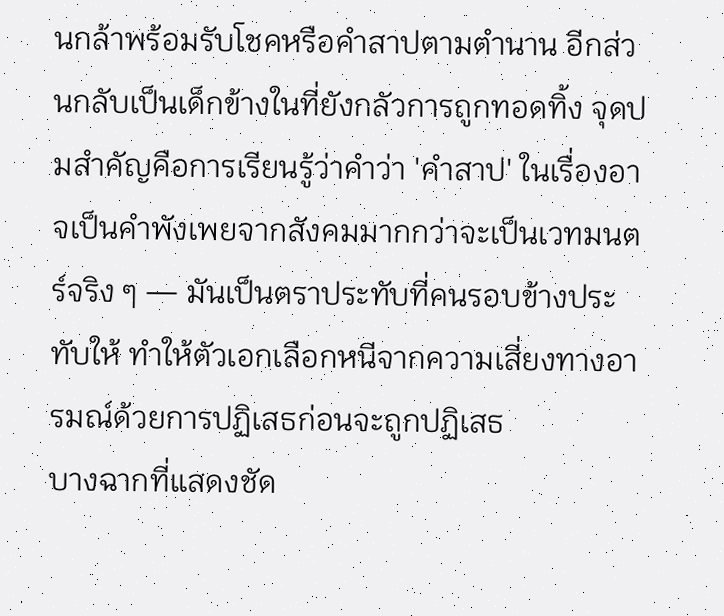นกล้าพร้อมรับโชคหรือคำสาปตามตำนาน อีกส่วนกลับเป็นเด็กข้างในที่ยังกลัวการถูกทอดทิ้ง จุดปมสำคัญคือการเรียนรู้ว่าคำว่า 'คำสาป' ในเรื่องอาจเป็นคำพังเพยจากสังคมมากกว่าจะเป็นเวทมนตร์จริง ๆ — มันเป็นตราประทับที่คนรอบข้างประทับให้ ทำให้ตัวเอกเลือกหนีจากความเสี่ยงทางอารมณ์ด้วยการปฏิเสธก่อนจะถูกปฏิเสธ
บางฉากที่แสดงชัด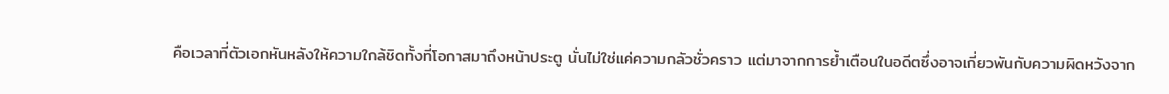คือเวลาที่ตัวเอกหันหลังให้ความใกล้ชิดทั้งที่โอกาสมาถึงหน้าประตู นั่นไม่ใช่แค่ความกลัวชั่วคราว แต่มาจากการย้ำเตือนในอดีตซึ่งอาจเกี่ยวพันกับความผิดหวังจาก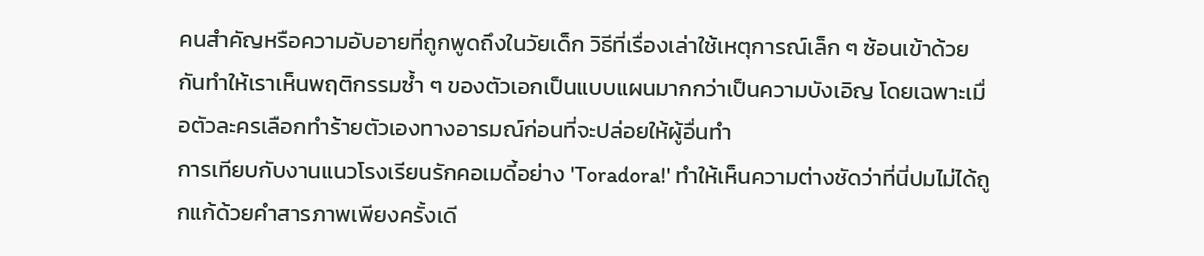คนสำคัญหรือความอับอายที่ถูกพูดถึงในวัยเด็ก วิธีที่เรื่องเล่าใช้เหตุการณ์เล็ก ๆ ซ้อนเข้าด้วยกันทำให้เราเห็นพฤติกรรมซ้ำ ๆ ของตัวเอกเป็นแบบแผนมากกว่าเป็นความบังเอิญ โดยเฉพาะเมื่อตัวละครเลือกทำร้ายตัวเองทางอารมณ์ก่อนที่จะปล่อยให้ผู้อื่นทำ
การเทียบกับงานแนวโรงเรียนรักคอเมดี้อย่าง 'Toradora!' ทำให้เห็นความต่างชัดว่าที่นี่ปมไม่ได้ถูกแก้ด้วยคำสารภาพเพียงครั้งเดี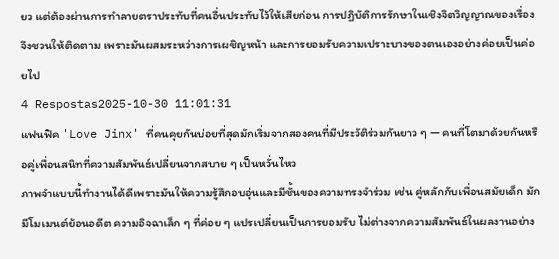ยว แต่ต้องผ่านการทำลายตราประทับที่คนอื่นประทับไว้ให้เสียก่อน การปฏิบัติการรักษาในเชิงจิตวิญญาณของเรื่องจึงชวนให้ติดตาม เพราะมันผสมระหว่างการเผชิญหน้า และการยอมรับความเปราะบางของตนเองอย่างค่อยเป็นค่อยไป
4 Respostas2025-10-30 11:01:31
แฟนฟิค 'Love Jinx' ที่คนคุยกันบ่อยที่สุดมักเริ่มจากสองคนที่มีประวัติร่วมกันยาว ๆ — คนที่โตมาด้วยกันหรือคู่เพื่อนสนิทที่ความสัมพันธ์เปลี่ยนจากสบาย ๆ เป็นหวั่นไหว
ภาพจำแบบนี้ทำงานได้ดีเพราะมันให้ความรู้สึกอบอุ่นและมีชั้นของความทรงจำร่วม เช่น คู่หลักกับเพื่อนสมัยเด็ก มักมีโมเมนต์ย้อนอดีต ความอิจฉาเล็ก ๆ ที่ค่อย ๆ แปรเปลี่ยนเป็นการยอมรับ ไม่ต่างจากความสัมพันธ์ในผลงานอย่าง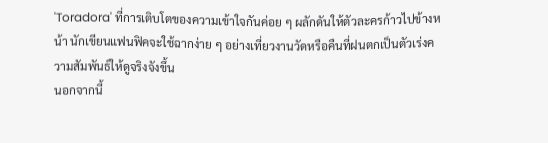'Toradora' ที่การเติบโตของความเข้าใจกันค่อย ๆ ผลักดันให้ตัวละครก้าวไปข้างหน้า นักเขียนแฟนฟิคจะใช้ฉากง่าย ๆ อย่างเที่ยวงานวัดหรือคืนที่ฝนตกเป็นตัวเร่งความสัมพันธ์ให้ดูจริงจังขึ้น
นอกจากนี้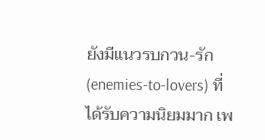ยังมีแนวรบกวน-รัก (enemies-to-lovers) ที่ได้รับความนิยมมาก เพ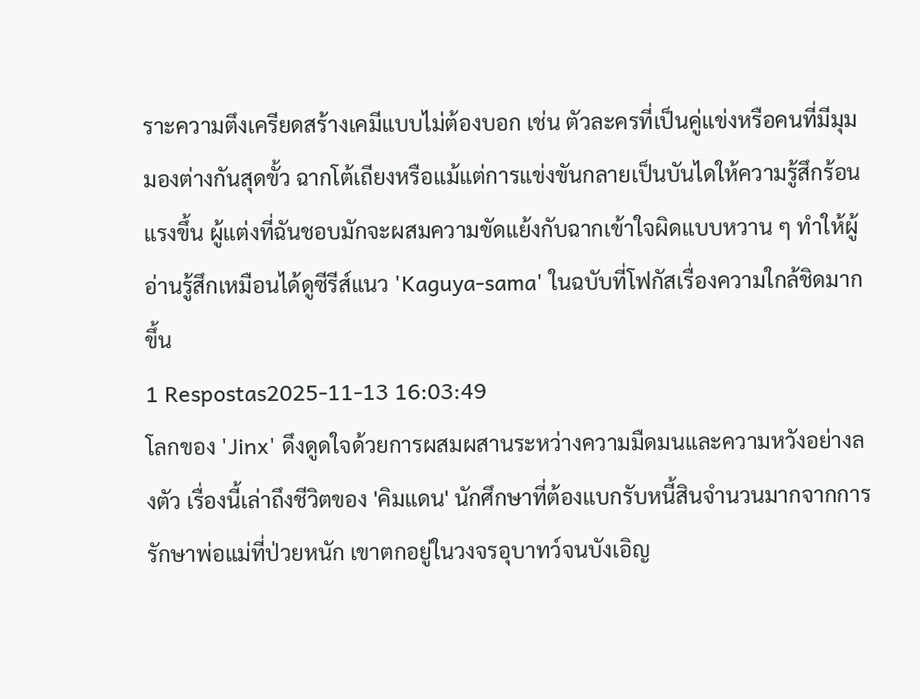ราะความตึงเครียดสร้างเคมีแบบไม่ต้องบอก เช่น ตัวละครที่เป็นคู่แข่งหรือคนที่มีมุมมองต่างกันสุดขั้ว ฉากโต้เถียงหรือแม้แต่การแข่งขันกลายเป็นบันไดให้ความรู้สึกร้อนแรงขึ้น ผู้แต่งที่ฉันชอบมักจะผสมความขัดแย้งกับฉากเข้าใจผิดแบบหวาน ๆ ทำให้ผู้อ่านรู้สึกเหมือนได้ดูซีรีส์แนว 'Kaguya-sama' ในฉบับที่โฟกัสเรื่องความใกล้ชิดมากขึ้น
1 Respostas2025-11-13 16:03:49
โลกของ 'Jinx' ดึงดูดใจด้วยการผสมผสานระหว่างความมืดมนและความหวังอย่างลงตัว เรื่องนี้เล่าถึงชีวิตของ 'คิมแดน' นักศึกษาที่ต้องแบกรับหนี้สินจำนวนมากจากการรักษาพ่อแม่ที่ป่วยหนัก เขาตกอยู่ในวงจรอุบาทว์จนบังเอิญ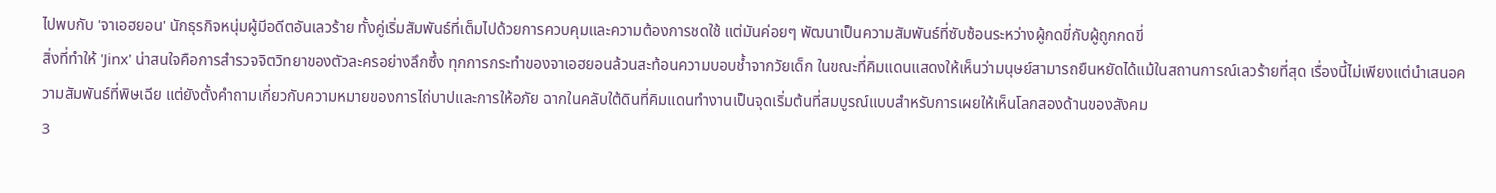ไปพบกับ 'จาเอฮยอน' นักธุรกิจหนุ่มผู้มีอดีตอันเลวร้าย ทั้งคู่เริ่มสัมพันธ์ที่เต็มไปด้วยการควบคุมและความต้องการชดใช้ แต่มันค่อยๆ พัฒนาเป็นความสัมพันธ์ที่ซับซ้อนระหว่างผู้กดขี่กับผู้ถูกกดขี่
สิ่งที่ทำให้ 'Jinx' น่าสนใจคือการสำรวจจิตวิทยาของตัวละครอย่างลึกซึ้ง ทุกการกระทำของจาเอฮยอนล้วนสะท้อนความบอบช้ำจากวัยเด็ก ในขณะที่คิมแดนแสดงให้เห็นว่ามนุษย์สามารถยืนหยัดได้แม้ในสถานการณ์เลวร้ายที่สุด เรื่องนี้ไม่เพียงแต่นำเสนอความสัมพันธ์ที่พิษเฉีย แต่ยังตั้งคำถามเกี่ยวกับความหมายของการไถ่บาปและการให้อภัย ฉากในคลับใต้ดินที่คิมแดนทำงานเป็นจุดเริ่มต้นที่สมบูรณ์แบบสำหรับการเผยให้เห็นโลกสองด้านของสังคม
3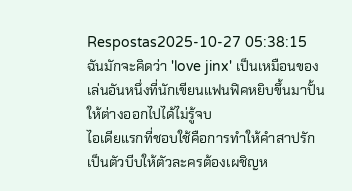Respostas2025-10-27 05:38:15
ฉันมักจะคิดว่า 'love jinx' เป็นเหมือนของเล่นอันหนึ่งที่นักเขียนแฟนฟิคหยิบขึ้นมาปั้นให้ต่างออกไปได้ไม่รู้จบ
ไอเดียแรกที่ชอบใช้คือการทำให้คำสาปรักเป็นตัวบีบให้ตัวละครต้องเผชิญห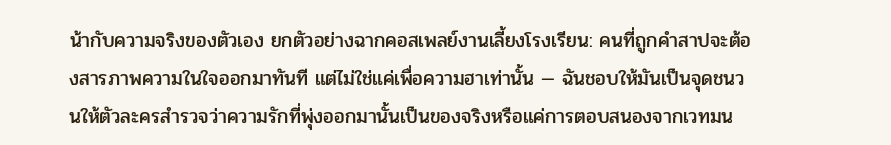น้ากับความจริงของตัวเอง ยกตัวอย่างฉากคอสเพลย์งานเลี้ยงโรงเรียน: คนที่ถูกคำสาปจะต้องสารภาพความในใจออกมาทันที แต่ไม่ใช่แค่เพื่อความฮาเท่านั้น — ฉันชอบให้มันเป็นจุดชนวนให้ตัวละครสำรวจว่าความรักที่พุ่งออกมานั้นเป็นของจริงหรือแค่การตอบสนองจากเวทมน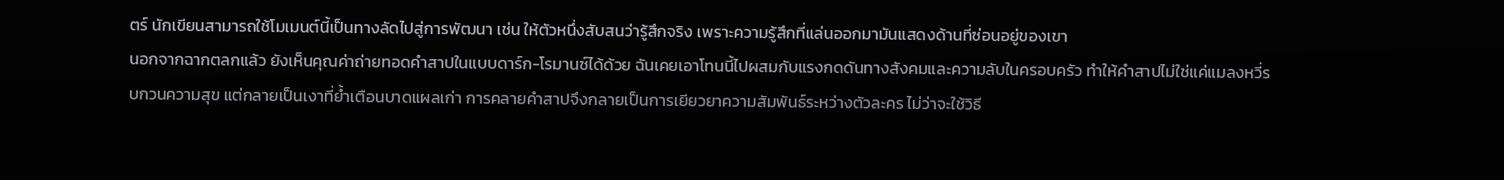ตร์ นักเขียนสามารถใช้โมเมนต์นี้เป็นทางลัดไปสู่การพัฒนา เช่น ให้ตัวหนึ่งสับสนว่ารู้สึกจริง เพราะความรู้สึกที่แล่นออกมามันแสดงด้านที่ซ่อนอยู่ของเขา
นอกจากฉากตลกแล้ว ยังเห็นคุณค่าถ่ายทอดคำสาปในแบบดาร์ก-โรมานซ์ได้ด้วย ฉันเคยเอาโทนนี้ไปผสมกับแรงกดดันทางสังคมและความลับในครอบครัว ทำให้คำสาปไม่ใช่แค่แมลงหวี่รบกวนความสุข แต่กลายเป็นเงาที่ย้ำเตือนบาดแผลเก่า การคลายคำสาปจึงกลายเป็นการเยียวยาความสัมพันธ์ระหว่างตัวละคร ไม่ว่าจะใช้วิธี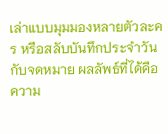เล่าแบบมุมมองหลายตัวละคร หรือสลับบันทึกประจำวันกับจดหมาย ผลลัพธ์ที่ได้คือความ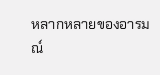หลากหลายของอารมณ์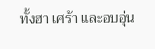ทั้งฮา เศร้า และอบอุ่น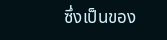ซึ่งเป็นของ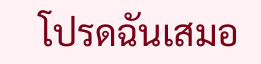โปรดฉันเสมอ